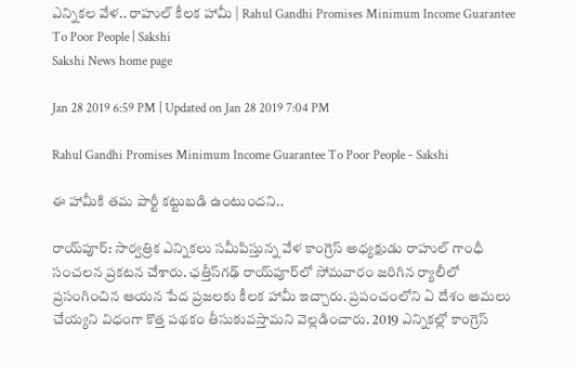ఎన్నికల వేళ.. రాహుల్‌ కీలక హామీ | Rahul Gandhi Promises Minimum Income Guarantee To Poor People | Sakshi
Sakshi News home page

Jan 28 2019 6:59 PM | Updated on Jan 28 2019 7:04 PM

Rahul Gandhi Promises Minimum Income Guarantee To Poor People - Sakshi

ఈ హామీకి తమ పార్టీ కట్టుబడి ఉంటుందని..

రాయ్‌పూర్‌: సార్వత్రిక ఎన్నికలు సమీపిస్తున్న వేళ కాంగ్రెస్‌ అధ్యక్షుడు రాహుల్‌ గాంధీ సంచలన ప్రకటన చేశారు. ఛత్తీస్‌గఢ్‌ రాయ్‌పూర్‌లో సోమవారం జరిగిన ర్యాలీలో ప్రసంగించిన ఆయన పేద ప్రజలకు కీలక హామీ ఇచ్చారు. ప్రపంచంలోని ఏ దేశం అమలు చేయ్యని విధంగా కొత్త పథకం తీసుకువస్తామని వెల్లడించారు. 2019 ఎన్నికల్లో కాంగ్రెస్‌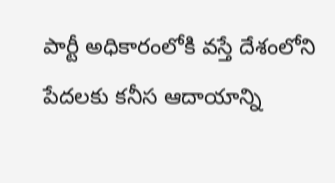పార్టీ అధికారంలోకి వస్తే దేశంలోని పేదలకు కనీస ఆదాయాన్ని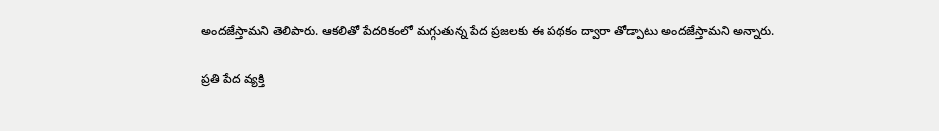అందజేస్తామని తెలిపారు. ఆకలితో పేదరికంలో మగ్గుతున్న పేద ప్రజలకు ఈ పథకం ద్వారా తోడ్పాటు అందజేస్తామని అన్నారు.

ప్రతి పేద వ్యక్తి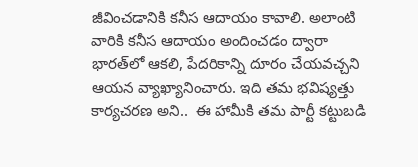జీవించడానికి కనీస ఆదాయం కావాలి. అలాంటి వారికి కనీస ఆదాయం అందించడం ద్వారా భారత్‌లో ఆకలి, పేదరికాన్ని దూరం చేయవచ్చని ఆయన వ్యాఖ్యానించారు. ఇది తమ భవిష్యత్తు కార్యచరణ అని..  ఈ హామీకి తమ పార్టీ కట్టుబడి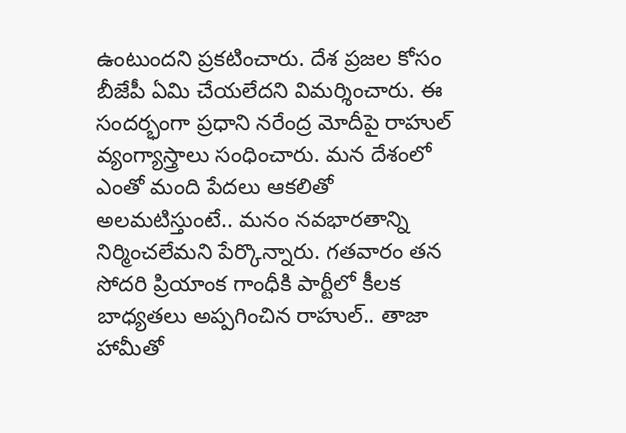ఉంటుందని ప్రకటించారు. దేశ ప్రజల కోసం బీజేపీ ఏమి చేయలేదని విమర్శించారు. ఈ సందర్భంగా ప్రధాని నరేంద్ర మోదీపై రాహుల్‌ వ్యంగ్యాస్త్రాలు సంధించారు. మన దేశంలో ఎంతో మంది పేదలు ఆకలితో అలమటిస్తుంటే.. మనం నవభారతాన్ని నిర్మించలేమని పేర్కొన్నారు. గతవారం తన సోదరి ప్రియాంక గాంధీకి పార్టీలో కీలక బాధ్యతలు అప్పగించిన రాహుల్‌.. తాజా హామీతో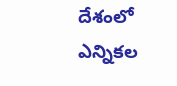దేశంలో ఎన్నికల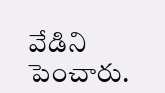వేడిని పెంచారు.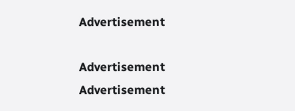Advertisement

Advertisement
Advertisement